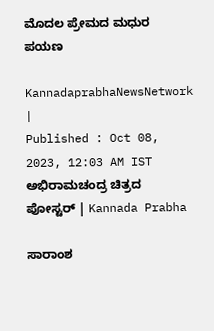ಮೊದಲ ಪ್ರೇಮದ ಮಧುರ ಪಯಣ

KannadaprabhaNewsNetwork |
Published : Oct 08, 2023, 12:03 AM IST
ಅಭಿರಾಮಚಂದ್ರ ಚಿತ್ರದ ಪೋಸ್ಟರ್ | Kannada Prabha

ಸಾರಾಂಶ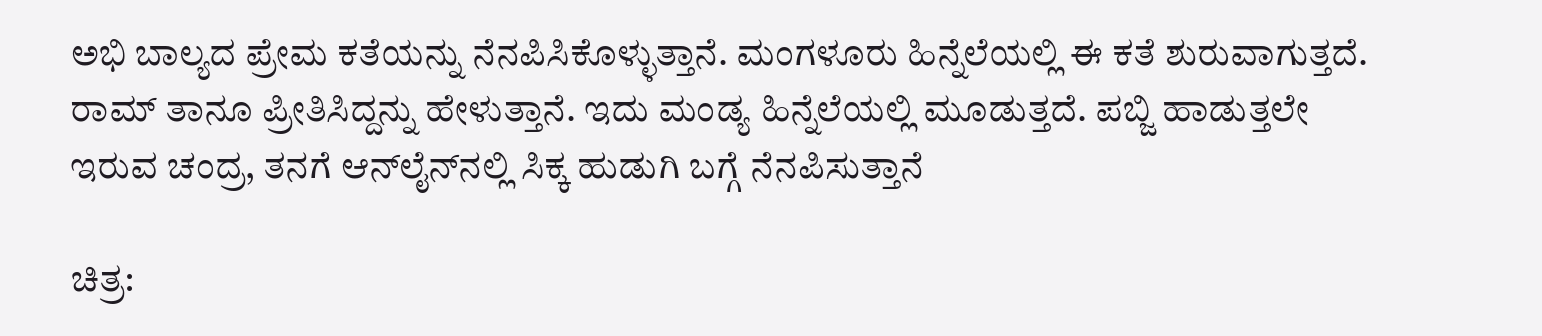ಅಭಿ ಬಾಲ್ಯದ ಪ್ರೇಮ ಕತೆಯನ್ನು ನೆನಪಿಸಿಕೊಳ್ಳುತ್ತಾನೆ. ಮಂಗಳೂರು ಹಿನ್ನೆಲೆಯಲ್ಲಿ ಈ ಕತೆ ಶುರುವಾಗುತ್ತದೆ. ರಾಮ್ ತಾನೂ ಪ್ರೀತಿಸಿದ್ದನ್ನು ಹೇಳುತ್ತಾನೆ. ಇದು ಮಂಡ್ಯ ಹಿನ್ನೆಲೆಯಲ್ಲಿ ಮೂಡುತ್ತದೆ. ಪಬ್ಜಿ ಹಾಡುತ್ತಲೇ ಇರುವ ಚಂದ್ರ, ತನಗೆ ಆನ್‌ಲೈನ್‌ನಲ್ಲಿ ಸಿಕ್ಕ ಹುಡುಗಿ ಬಗ್ಗೆ ನೆನಪಿಸುತ್ತಾನೆ

ಚಿತ್ರ: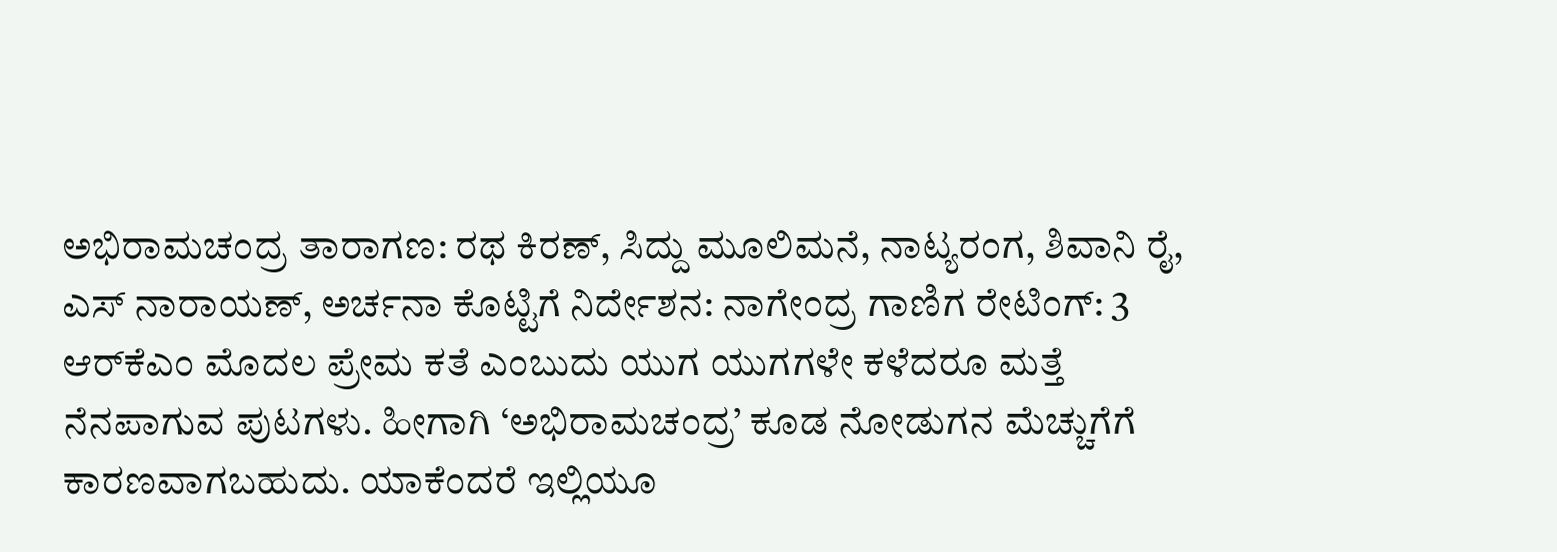ಅಭಿರಾಮಚಂದ್ರ ತಾರಾಗಣ: ರಥ ಕಿರಣ್, ಸಿದ್ದು ಮೂಲಿಮನೆ, ನಾಟ್ಯರಂಗ, ಶಿವಾನಿ ರೈ, ಎಸ್ ನಾರಾಯಣ್, ಅರ್ಚನಾ ಕೊಟ್ಟಿಗೆ ನಿರ್ದೇಶನ: ನಾಗೇಂದ್ರ ಗಾಣಿಗ ರೇಟಿಂಗ್‌: 3 ಆರ್‌ಕೆಎಂ ಮೊದಲ ಪ್ರೇಮ ಕತೆ ಎಂಬುದು ಯುಗ ಯುಗಗಳೇ ಕಳೆದರೂ ಮತ್ತೆ ನೆನಪಾಗುವ ಪುಟಗಳು. ಹೀಗಾಗಿ ‘ಅಭಿರಾಮಚಂದ್ರ’ ಕೂಡ ನೋಡುಗನ ಮೆಚ್ಚುಗೆಗೆ ಕಾರಣವಾಗಬಹುದು. ಯಾಕೆಂದರೆ ಇಲ್ಲಿಯೂ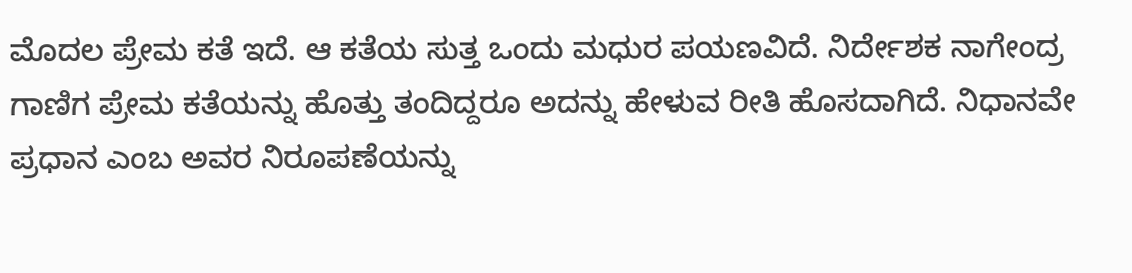ಮೊದಲ ಪ್ರೇಮ ಕತೆ ಇದೆ. ಆ ಕತೆಯ ಸುತ್ತ ಒಂದು ಮಧುರ ಪಯಣವಿದೆ. ನಿರ್ದೇಶಕ ನಾಗೇಂದ್ರ ಗಾಣಿಗ ಪ್ರೇಮ ಕತೆಯನ್ನು ಹೊತ್ತು ತಂದಿದ್ದರೂ ಅದನ್ನು ಹೇಳುವ ರೀತಿ ಹೊಸದಾಗಿದೆ. ನಿಧಾನವೇ ಪ್ರಧಾನ ಎಂಬ ಅವರ ನಿರೂಪಣೆಯನ್ನು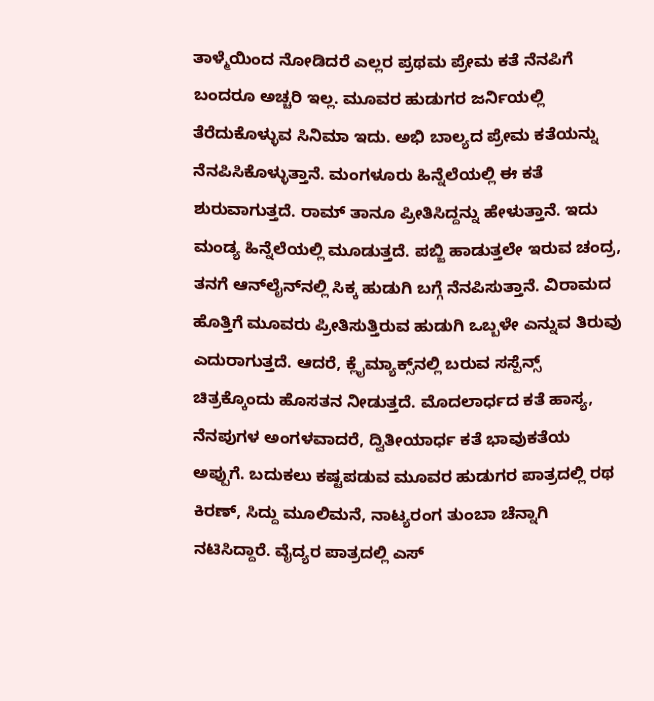ತಾಳ್ಮೆಯಿಂದ ನೋಡಿದರೆ ಎಲ್ಲರ ಪ್ರಥಮ ಪ್ರೇಮ ಕತೆ ನೆನಪಿಗೆ ಬಂದರೂ ಅಚ್ಚರಿ ಇಲ್ಲ. ಮೂವರ ಹುಡುಗರ ಜರ್ನಿಯಲ್ಲಿ ತೆರೆದುಕೊಳ್ಳುವ ಸಿನಿಮಾ ಇದು. ಅಭಿ ಬಾಲ್ಯದ ಪ್ರೇಮ ಕತೆಯನ್ನು ನೆನಪಿಸಿಕೊಳ್ಳುತ್ತಾನೆ. ಮಂಗಳೂರು ಹಿನ್ನೆಲೆಯಲ್ಲಿ ಈ ಕತೆ ಶುರುವಾಗುತ್ತದೆ. ರಾಮ್ ತಾನೂ ಪ್ರೀತಿಸಿದ್ದನ್ನು ಹೇಳುತ್ತಾನೆ. ಇದು ಮಂಡ್ಯ ಹಿನ್ನೆಲೆಯಲ್ಲಿ ಮೂಡುತ್ತದೆ. ಪಬ್ಜಿ ಹಾಡುತ್ತಲೇ ಇರುವ ಚಂದ್ರ, ತನಗೆ ಆನ್‌ಲೈನ್‌ನಲ್ಲಿ ಸಿಕ್ಕ ಹುಡುಗಿ ಬಗ್ಗೆ ನೆನಪಿಸುತ್ತಾನೆ. ವಿರಾಮದ ಹೊತ್ತಿಗೆ ಮೂವರು ಪ್ರೀತಿಸುತ್ತಿರುವ ಹುಡುಗಿ ಒಬ್ಬಳೇ ಎನ್ನುವ ತಿರುವು ಎದುರಾಗುತ್ತದೆ. ಆದರೆ, ಕ್ಲೈಮ್ಯಾಕ್ಸ್‌ನಲ್ಲಿ ಬರುವ ಸಸ್ಪೆನ್ಸ್‌ ಚಿತ್ರಕ್ಕೊಂದು ಹೊಸತನ ನೀಡುತ್ತದೆ. ಮೊದಲಾರ್ಧದ ಕತೆ ಹಾಸ್ಯ, ನೆನಪುಗಳ ಅಂಗಳವಾದರೆ, ದ್ವಿತೀಯಾರ್ಧ ಕತೆ ಭಾವುಕತೆಯ ಅಪ್ಪುಗೆ. ಬದುಕಲು ಕಷ್ಟಪಡುವ ಮೂವರ ಹುಡುಗರ ಪಾತ್ರದಲ್ಲಿ ರಥ ಕಿರಣ್, ಸಿದ್ದು ಮೂಲಿಮನೆ, ನಾಟ್ಯರಂಗ ತುಂಬಾ ಚೆನ್ನಾಗಿ ನಟಿಸಿದ್ದಾರೆ. ವೈದ್ಯರ ಪಾತ್ರದಲ್ಲಿ ಎಸ್‌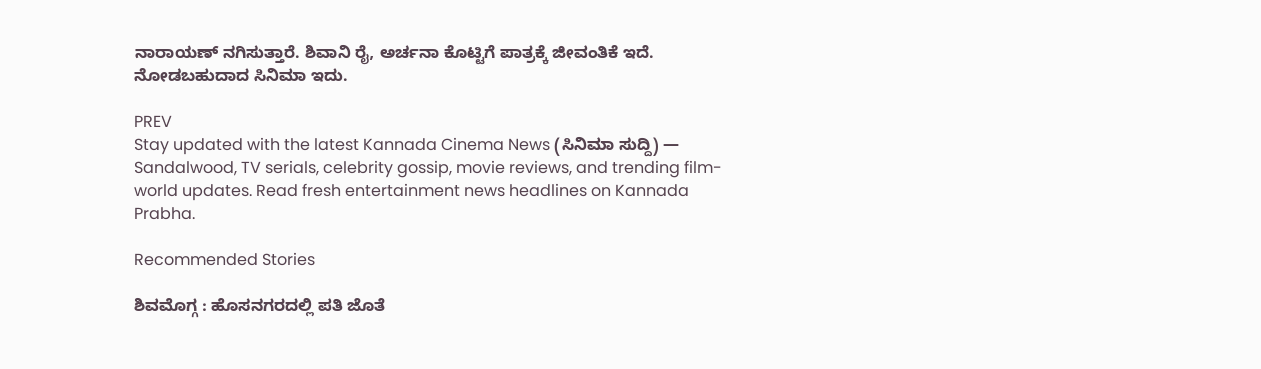ನಾರಾಯಣ್‌ ನಗಿಸುತ್ತಾರೆ. ಶಿವಾನಿ ರೈ, ಅರ್ಚನಾ ಕೊಟ್ಟಿಗೆ ಪಾತ್ರಕ್ಕೆ ಜೀವಂತಿಕೆ ಇದೆ. ನೋಡಬಹುದಾದ ಸಿನಿಮಾ ಇದು.

PREV
Stay updated with the latest Kannada Cinema News (ಸಿನಿಮಾ ಸುದ್ದಿ) — Sandalwood, TV serials, celebrity gossip, movie reviews, and trending film-world updates. Read fresh entertainment news headlines on Kannada Prabha.

Recommended Stories

ಶಿವಮೊಗ್ಗ : ಹೊಸನಗರದಲ್ಲಿ ಪತಿ ಜೊತೆ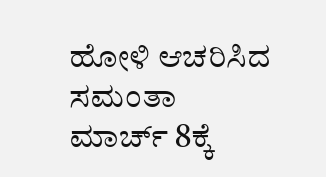ಹೋಳಿ ಆಚರಿಸಿದ ಸಮಂತಾ
ಮಾರ್ಚ್‌ 8ಕ್ಕೆ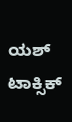ಯಶ್ ಟಾಕ್ಸಿಕ್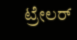ಟ್ರೇಲರ್